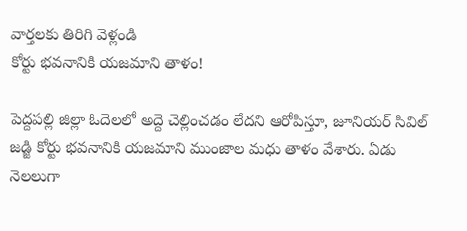వార్తలకు తిరిగి వెళ్లండి
కోర్టు భవనానికి యజమాని తాళం!

పెద్దపల్లి జిల్లా ఓదెలలో అద్దె చెల్లించడం లేదని ఆరోపిస్తూ, జూనియర్ సివిల్ జడ్జి కోర్టు భవనానికి యజమాని ముంజాల మధు తాళం వేశారు. ఏడు నెలలుగా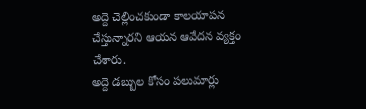అద్దె చెల్లించకుండా కాలయాపన చేస్తున్నారని ఆయన ఆవేదన వ్యక్తం చేశారు.
అద్దె డబ్బుల కోసం పలుమార్లు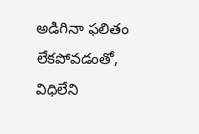అడిగినా ఫలితం లేకపోవడంతో, విధిలేని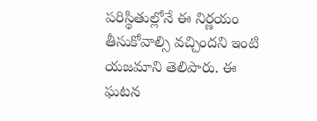పరిస్థితుల్లోనే ఈ నిర్ణయం తీసుకోవాల్సి వచ్చిందని ఇంటి యజమాని తెలిపారు. ఈ ఘటన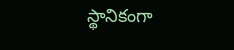స్థానికంగా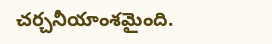చర్చనీయాంశమైంది.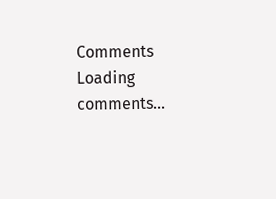Comments
Loading comments...